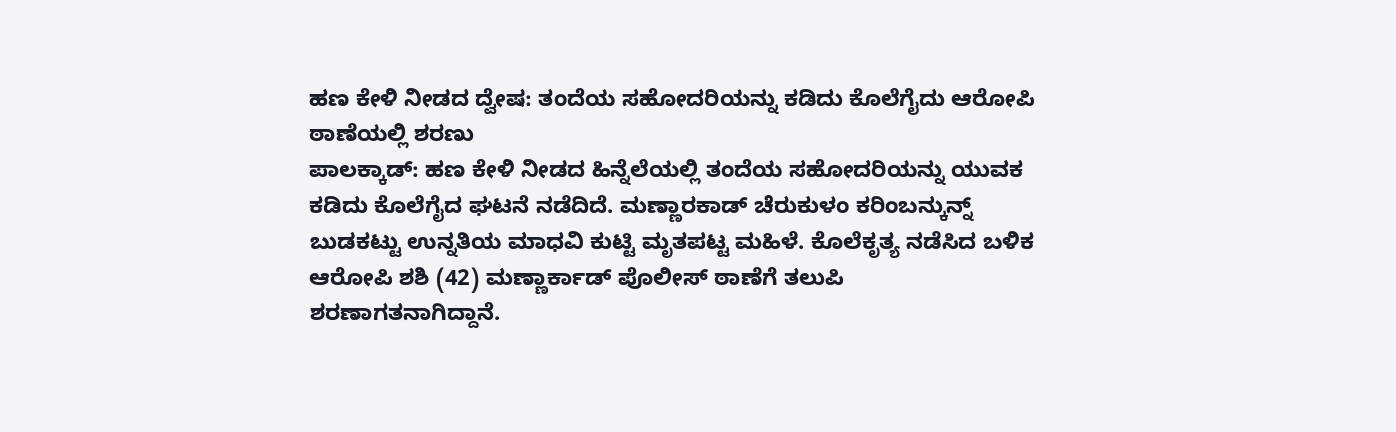ಹಣ ಕೇಳಿ ನೀಡದ ದ್ವೇಷ: ತಂದೆಯ ಸಹೋದರಿಯನ್ನು ಕಡಿದು ಕೊಲೆಗೈದು ಆರೋಪಿ ಠಾಣೆಯಲ್ಲಿ ಶರಣು
ಪಾಲಕ್ಕಾಡ್: ಹಣ ಕೇಳಿ ನೀಡದ ಹಿನ್ನೆಲೆಯಲ್ಲಿ ತಂದೆಯ ಸಹೋದರಿಯನ್ನು ಯುವಕ ಕಡಿದು ಕೊಲೆಗೈದ ಘಟನೆ ನಡೆದಿದೆ. ಮಣ್ಣಾರಕಾಡ್ ಚೆರುಕುಳಂ ಕರಿಂಬನ್ಕುನ್ನ್ ಬುಡಕಟ್ಟು ಉನ್ನತಿಯ ಮಾಧವಿ ಕುಟ್ಟಿ ಮೃತಪಟ್ಟ ಮಹಿಳೆ. ಕೊಲೆಕೃತ್ಯ ನಡೆಸಿದ ಬಳಿಕ ಆರೋಪಿ ಶಶಿ (42) ಮಣ್ಣಾರ್ಕಾಡ್ ಪೊಲೀಸ್ ಠಾಣೆಗೆ ತಲುಪಿ ಶರಣಾಗತನಾಗಿದ್ದಾನೆ.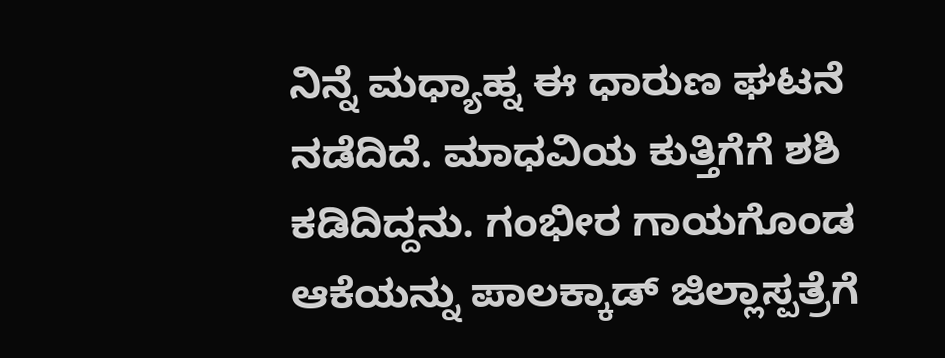ನಿನ್ನೆ ಮಧ್ಯಾಹ್ನ ಈ ಧಾರುಣ ಘಟನೆ ನಡೆದಿದೆ. ಮಾಧವಿಯ ಕುತ್ತಿಗೆಗೆ ಶಶಿ ಕಡಿದಿದ್ದನು. ಗಂಭೀರ ಗಾಯಗೊಂಡ ಆಕೆಯನ್ನು ಪಾಲಕ್ಕಾಡ್ ಜಿಲ್ಲಾಸ್ಪತ್ರೆಗೆ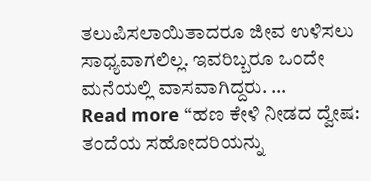ತಲುಪಿಸಲಾಯಿತಾದರೂ ಜೀವ ಉಳಿಸಲು ಸಾಧ್ಯವಾಗಲಿಲ್ಲ. ಇವರಿಬ್ಬರೂ ಒಂದೇ ಮನೆಯಲ್ಲಿ ವಾಸವಾಗಿದ್ದರು. …
Read more “ಹಣ ಕೇಳಿ ನೀಡದ ದ್ವೇಷ: ತಂದೆಯ ಸಹೋದರಿಯನ್ನು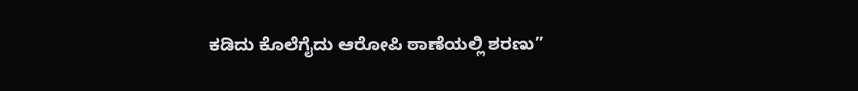ಕಡಿದು ಕೊಲೆಗೈದು ಆರೋಪಿ ಠಾಣೆಯಲ್ಲಿ ಶರಣು”